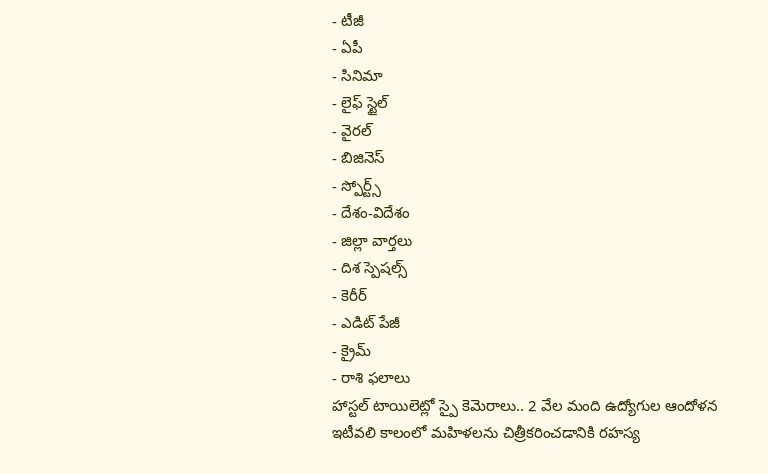- టీజీ
- ఏపీ
- సినిమా
- లైఫ్ స్టైల్
- వైరల్
- బిజినెస్
- స్పోర్ట్స్
- దేశం-విదేశం
- జిల్లా వార్తలు
- దిశ స్పెషల్స్
- కెరీర్
- ఎడిట్ పేజీ
- క్రైమ్
- రాశి ఫలాలు
హాస్టల్ టాయిలెట్లో స్పై కెమెరాలు.. 2 వేల మంది ఉద్యోగుల ఆందోళన
ఇటీవలి కాలంలో మహిళలను చిత్రీకరించడానికి రహస్య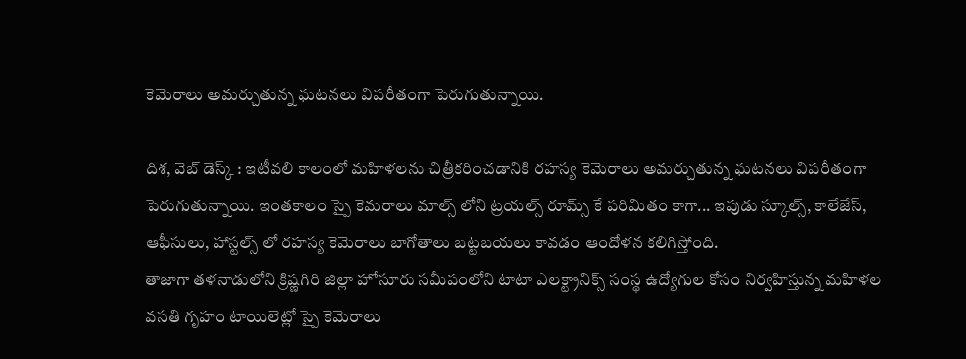కెమెరాలు అమర్చుతున్న ఘటనలు విపరీతంగా పెరుగుతున్నాయి.

దిశ, వెబ్ డెస్క్ : ఇటీవలి కాలంలో మహిళలను చిత్రీకరించడానికి రహస్య కెమెరాలు అమర్చుతున్న ఘటనలు విపరీతంగా పెరుగుతున్నాయి. ఇంతకాలం స్పై కెమరాలు మాల్స్ లోని ట్రయల్స్ రూమ్స్ కే పరిమితం కాగా... ఇపుడు స్కూల్స్, కాలేజేస్, ఆఫీసులు, హాస్టల్స్ లో రహస్య కెమెరాలు బాగోతాలు బట్టబయలు కావడం ఆందోళన కలిగిస్తోంది.
తాజాగా తళనాడులోని క్రిష్ణగిరి జిల్లా హోసూరు సమీపంలోని టాటా ఎలక్ట్రానిక్స్ సంస్థ ఉద్యోగుల కోసం నిర్వహిస్తున్న మహిళల వసతి గృహం టాయిలెట్లో స్పై కెమెరాలు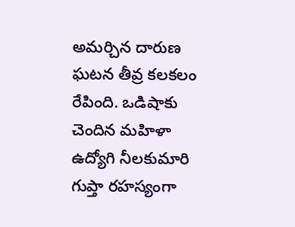అమర్చిన దారుణ ఘటన తీవ్ర కలకలం రేపింది. ఒడిషాకు చెందిన మహిళా ఉద్యోగి నీలకుమారి గుప్తా రహస్యంగా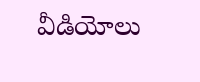వీడియోలు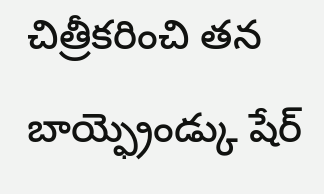చిత్రీకరించి తన బాయ్ఫ్రెండ్కు షేర్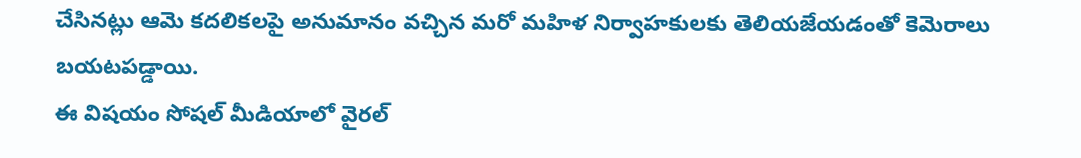చేసినట్లు ఆమె కదలికలపై అనుమానం వచ్చిన మరో మహిళ నిర్వాహకులకు తెలియజేయడంతో కెమెరాలు బయటపడ్డాయి.
ఈ విషయం సోషల్ మీడియాలో వైరల్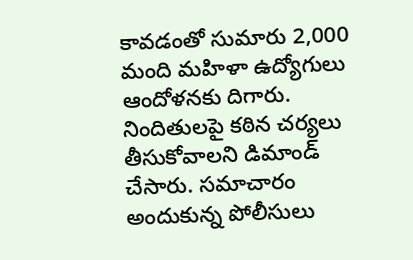కావడంతో సుమారు 2,000 మంది మహిళా ఉద్యోగులు ఆందోళనకు దిగారు. నిందితులపై కఠిన చర్యలు తీసుకోవాలని డిమాండ్ చేసారు. సమాచారం అందుకున్న పోలీసులు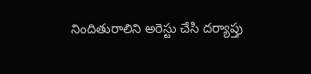నిందితురాలిని అరెస్టు చేసి దర్యాప్తు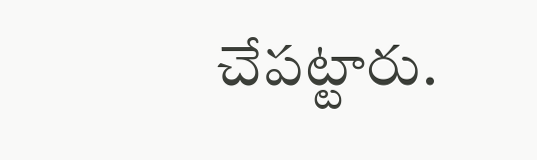చేపట్టారు.